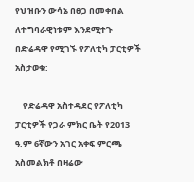የህዝቡን ውሳኔ በፀጋ በመቀበል ለተግባራዊነቱም እንደሚተጉ በድሬዳዋ የሚገኙ የፖለቲካ ፓርቲዎች አስታወቁ:

    የድሬዳዋ አስተዳደር የፖለቲካ ፓርቲዎች የጋራ ምክር ቤት የ2013 ዓ.ም 6ኛውን አገር አቀፍ ምርጫ አስመልክቶ በዛሬው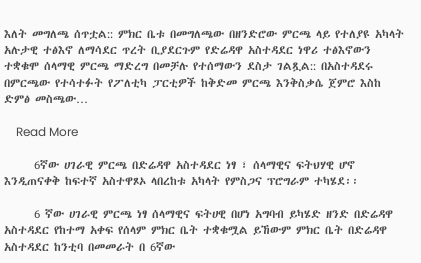እለት መግለጫ ሰጥቷል:: ምክር ቤቱ በመግለጫው በዘንድሮው ምርጫ ላይ የተለያዩ አካላት አሉታዊ ተፅእኖ ለማሳደር ጥረት ቢያደርጉም የድሬዳዋ አስተዳደር ነዋሪ ተፅእኖውን ተቋቁሞ ሰላማዊ ምርጫ ማድረግ በመቻሉ የተሰማውን ደስታ ገልጿል:: በአስተዳደሩ በምርጫው የተሳተፉት የፖለቲካ ፓርቲዎች ከቅድመ ምርጫ እንቅስቃሴ ጀምሮ እስከ ድምፅ መስጫው…

    Read More

      6ኛው ሀገራዊ ምርጫ በድሬዳዋ አስተዳደር ነፃ ፣ ሰላማዊና ፍትህሃዊ ሆኖ እንዲጠናቀቅ ከፍተኛ አስተዋጾኦ ላበረከቱ አካላት የምስጋና ፕሮግራም ተካሄደ፡፡

      6 ኛው ሀገራዊ ምርጫ ነፃ ሰላማዊና ፍትሀዊ በሆነ አግባብ ይካሄድ ዘንድ በድሬዳዋ አስተዳደር የከተማ አቀፍ የሰላም ምክር ቤት ተቋቁሟል ይኸውም ምክር ቤት በድሬዳዋ አስተዳደር ከንቲባ በመመራት በ 6ኛው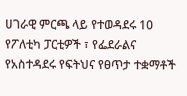ሀገራዊ ምርጫ ላይ የተወዳደሩ 10 የፖለቲካ ፓርቲዎች ፣ የፌደራልና የአስተዳደሩ የፍትህና የፀጥታ ተቋማቶች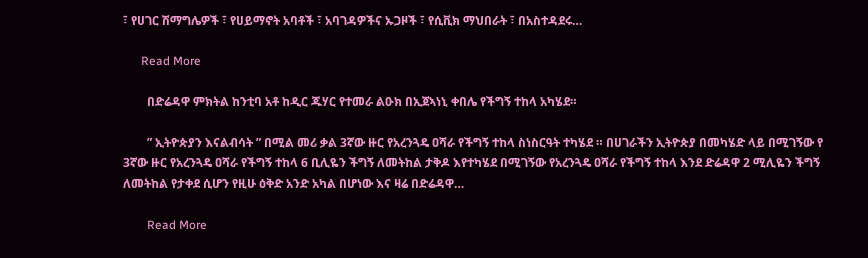፣ የሀገር ሽማግሌዎች ፣ የሀይማኖት አባቶች ፣ አባገዳዎችና ኡጋዞች ፣ የሲቪክ ማህበራት ፣ በአስተዳደሩ…

      Read More

        በድሬዳዋ ምክትል ከንቲባ አቶ ከዲር ጁሃር የተመራ ልዑክ በኢጀኣነኒ ቀበሌ የችግኝ ተከላ አካሄደ።

        ” ኢትዮጵያን እናልብሳት ” በሚል መሪ ቃል 3ኛው ዙር የአረንጓዴ ዐሻራ የችግኝ ተከላ ስነስርዓት ተካሄደ ። በሀገራችን ኢትዮጵያ በመካሄድ ላይ በሚገኝው የ 3ኛው ዙር የአረንጓዴ ዐሻራ የችግኝ ተከላ 6 ቢሊዬን ችግኝ ለመትከል ታቅዶ እየተካሄደ በሚገኝው የአረንጓዴ ዐሻራ የችግኝ ተከላ እንደ ድሬዳዋ 2 ሚሊዬን ችግኝ ለመትከል የታቀደ ሲሆን የዚሁ ዕቅድ አንድ አካል በሆነው እና ዛሬ በድሬዳዋ…

        Read More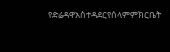የድሬዳዋአስተዳደርየሰላምምክርቤት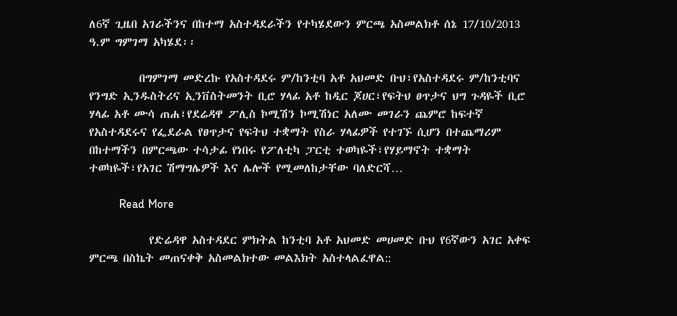ለ6ኛ ጊዜበ አገራችንና በከተማ አስተዳደራችን የተካሄደውን ምርጫ አስመልክቶ ሰኔ 17/10/2013 ዓ.ም ግምገማ አካሄደ፡፡

          በግምገማ መድረኩ የአስተዳደሩ ም/ከንቲባ አቶ አህመድ ቡህ፣የአስተዳደሩ ም/ከንቲባና የንግድ ኢንዱስትሪና ኢንቨስትመንት ቢሮ ሃላፊ አቶ ከዲር ጆሀር፣የፍትህ ፀጥታና ህግ ጉዳዬች ቢሮ ሃላፊ አቶ ሙሳ ጠሐ፣የደሬዳዋ ፖሊስ ኮሚሽን ኮሚሽነር አለሙ መገራን ጨምሮ ከፍተኛ የአስተዳደሩና የፌደራል የፀጥታና የፍትህ ተቋማት የስራ ሃላፊዎች የተገኙ ሲሆን በተጨማሪም በከተማችን በምርጫው ተሳታፊ የነበሩ የፖለቲካ ፓርቲ ተወካዬች፣የሃይማኖት ተቋማት ተወካዬች፣የአገር ሽማግሌዎች እና ሌሎች የሚመለከታቸው ባለድርሻ…

          Read More

            የድሬዳዋ አስተዳደር ምክትል ከንቲባ አቶ አህመድ መሀመድ ቡህ የ6ኛውን አገር አቀፍ ምርጫ በስኬት መጠናቀቅ አስመልክተው መልእክት አስተላልፈዋል::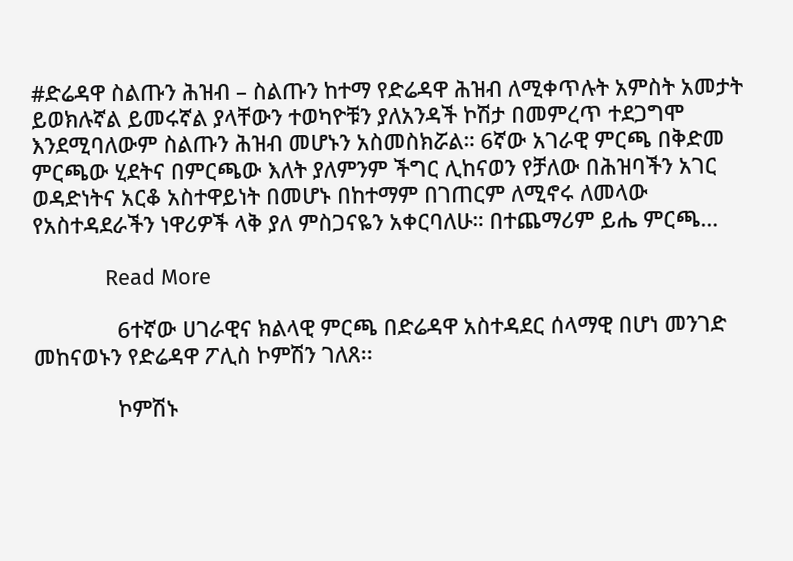#ድሬዳዋ ስልጡን ሕዝብ – ስልጡን ከተማ የድሬዳዋ ሕዝብ ለሚቀጥሉት አምስት አመታት ይወክሉኛል ይመሩኛል ያላቸውን ተወካዮቹን ያለአንዳች ኮሽታ በመምረጥ ተደጋግሞ እንደሚባለውም ስልጡን ሕዝብ መሆኑን አስመስክሯል። 6ኛው አገራዊ ምርጫ በቅድመ ምርጫው ሂደትና በምርጫው እለት ያለምንም ችግር ሊከናወን የቻለው በሕዝባችን አገር ወዳድነትና አርቆ አስተዋይነት በመሆኑ በከተማም በገጠርም ለሚኖሩ ለመላው የአስተዳደራችን ነዋሪዎች ላቅ ያለ ምስጋናዬን አቀርባለሁ። በተጨማሪም ይሔ ምርጫ…

            Read More

              6ተኛው ሀገራዊና ክልላዊ ምርጫ በድሬዳዋ አስተዳደር ሰላማዊ በሆነ መንገድ መከናወኑን የድሬዳዋ ፖሊስ ኮምሽን ገለጸ፡፡

              ኮምሽኑ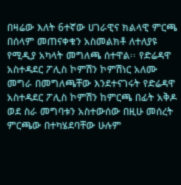በዛሬው እለት 6ተኛው ሀገራዊና ክልላዊ ምርጫ በሰላም መጠናቀቁን አስመልክቶ ለተለያዩ የሚዲያ አካላት መግለጫ ሰተዋል፡፡ የድሬዳዋ አስተዳደር ፖሊስ ኮምሽን ኮምሽነር አለሙ መግራ በመግለጫቸው እንደተናገሩት የድሬዳዋ አስተዳደር ፖሊስ ኮምሽን ከምርጫ በፊት አቅዶ ወደ ስራ መግባቱን አስተውሰው በዚሁ መሰረት ምርጫው በተካሄደባቸው ሁሉም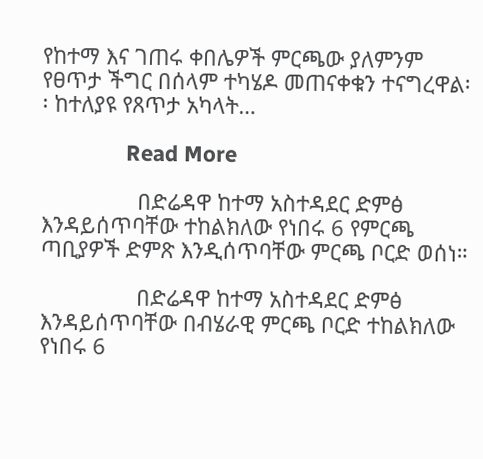የከተማ እና ገጠሩ ቀበሌዎች ምርጫው ያለምንም የፀጥታ ችግር በሰላም ተካሄዶ መጠናቀቁን ተናግረዋል፡፡ ከተለያዩ የጸጥታ አካላት…

              Read More

                በድሬዳዋ ከተማ አስተዳደር ድምፅ እንዳይሰጥባቸው ተከልክለው የነበሩ 6 የምርጫ ጣቢያዎች ድምጽ እንዲሰጥባቸው ምርጫ ቦርድ ወሰነ።

                በድሬዳዋ ከተማ አስተዳደር ድምፅ እንዳይሰጥባቸው በብሄራዊ ምርጫ ቦርድ ተከልክለው የነበሩ 6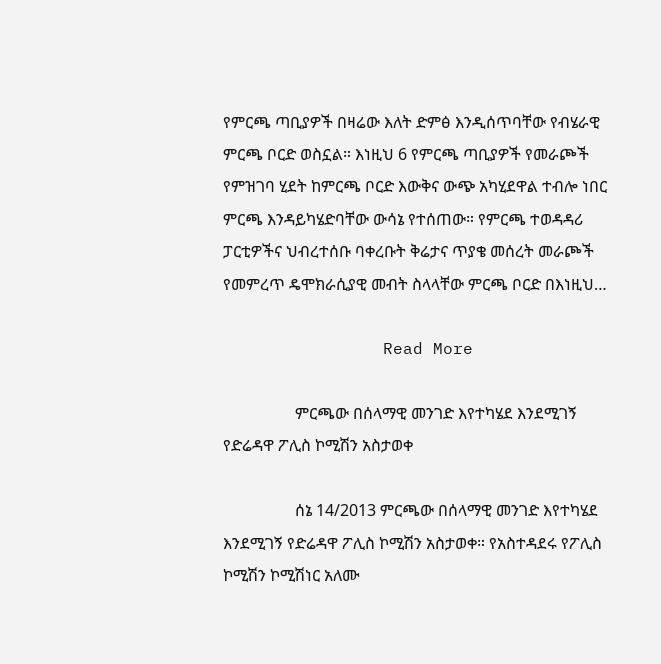የምርጫ ጣቢያዎች በዛሬው እለት ድምፅ እንዲሰጥባቸው የብሄራዊ ምርጫ ቦርድ ወስኗል። እነዚህ 6 የምርጫ ጣቢያዎች የመራጮች የምዝገባ ሂደት ከምርጫ ቦርድ እውቅና ውጭ አካሂደዋል ተብሎ ነበር ምርጫ እንዳይካሄድባቸው ውሳኔ የተሰጠው። የምርጫ ተወዳዳሪ ፓርቲዎችና ህብረተሰቡ ባቀረቡት ቅሬታና ጥያቄ መሰረት መራጮች የመምረጥ ዴሞክራሲያዊ መብት ስላላቸው ምርጫ ቦርድ በእነዚህ…

                Read More

                  ምርጫው በሰላማዊ መንገድ እየተካሄደ እንደሚገኝ የድሬዳዋ ፖሊስ ኮሚሽን አስታወቀ

                  ሰኔ 14/2013 ምርጫው በሰላማዊ መንገድ እየተካሄደ እንደሚገኝ የድሬዳዋ ፖሊስ ኮሚሽን አስታወቀ። የአስተዳደሩ የፖሊስ ኮሚሽን ኮሚሽነር አለሙ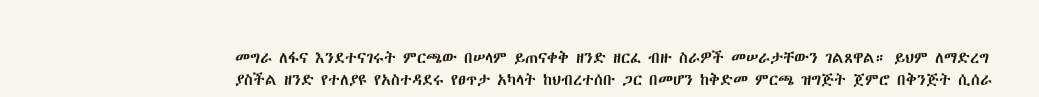መግራ ለፋና እንደተናገሩት ምርጫው በሠላም ይጠናቀቅ ዘንድ ዘርፈ ብዙ ስራዎች መሠራታቸውን ገልጸዋል። ይህም ለማድረግ ያስችል ዘንድ የተለያዩ የአስተዳደሩ የፀጥታ አካላት ከህብረተሰቡ ጋር በመሆን ከቅድመ ምርጫ ዝግጅት ጀምሮ በቅንጅት ሲሰራ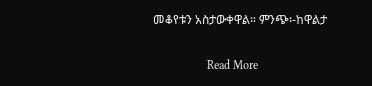መቆየቱን አስታውቀዋል። ምንጭ፡-ከዋልታ

                  Read More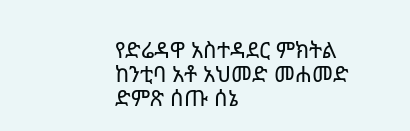የድሬዳዋ አስተዳደር ምክትል ከንቲባ አቶ አህመድ መሐመድ ድምጽ ሰጡ ሰኔ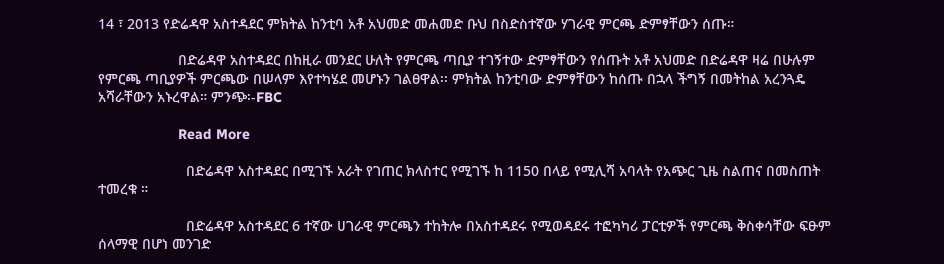14 ፣ 2013 የድሬዳዋ አስተዳደር ምክትል ከንቲባ አቶ አህመድ መሐመድ ቡህ በስድስተኛው ሃገራዊ ምርጫ ድምፃቸውን ሰጡ።

                    በድሬዳዋ አስተዳደር በከዚራ መንደር ሁለት የምርጫ ጣቢያ ተገኝተው ድምፃቸውን የሰጡት አቶ አህመድ በድሬዳዋ ዛሬ በሁሉም የምርጫ ጣቢያዎች ምርጫው በሠላም እየተካሄደ መሆኑን ገልፀዋል፡፡ ምክትል ከንቲባው ድምፃቸውን ከሰጡ በኋላ ችግኝ በመትከል አረንጓዴ አሻራቸውን አኑረዋል። ምንጭ፡-FBC

                    Read More

                      በድሬዳዋ አስተዳደር በሚገኙ አራት የገጠር ክላስተር የሚገኙ ከ 1150 በላይ የሚሊሻ አባላት የአጭር ጊዜ ስልጠና በመስጠት ተመረቁ ።

                      በድሬዳዋ አስተዳደር 6 ተኛው ሀገራዊ ምርጫን ተከትሎ በአስተዳደሩ የሚወዳደሩ ተፎካካሪ ፓርቲዎች የምርጫ ቅስቀሳቸው ፍፁም ሰላማዊ በሆነ መንገድ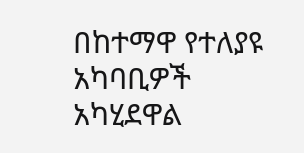በከተማዋ የተለያዩ አካባቢዎች አካሂደዋል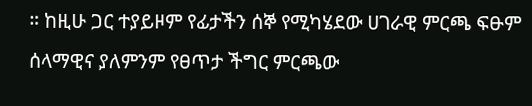። ከዚሁ ጋር ተያይዞም የፊታችን ሰኞ የሚካሄደው ሀገራዊ ምርጫ ፍፁም ሰላማዊና ያለምንም የፀጥታ ችግር ምርጫው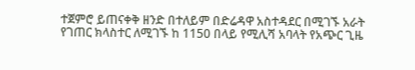ተጀምሮ ይጠናቀቅ ዘንድ በተለይም በድሬዳዋ አስተዳደር በሚገኙ አራት የገጠር ክላስተር ለሚገኙ ከ 1150 በላይ የሚሊሻ አባላት የአጭር ጊዜ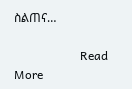ስልጠና…

                      Read More